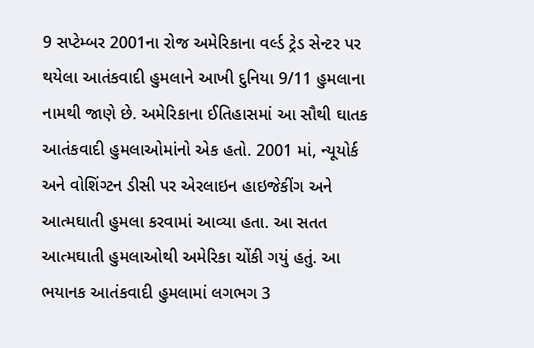9 સપ્ટેમ્બર 2001ના રોજ અમેરિકાના વર્લ્ડ ટ્રેડ સેન્ટર પર થયેલા આતંકવાદી હુમલાને આખી દુનિયા 9/11 હુમલાના નામથી જાણે છે. અમેરિકાના ઈતિહાસમાં આ સૌથી ઘાતક આતંકવાદી હુમલાઓમાંનો એક હતો. 2001 માં, ન્યૂયોર્ક અને વોશિંગ્ટન ડીસી પર એરલાઇન હાઇજેકીંગ અને આત્મઘાતી હુમલા કરવામાં આવ્યા હતા. આ સતત આત્મઘાતી હુમલાઓથી અમેરિકા ચોંકી ગયું હતું. આ ભયાનક આતંકવાદી હુમલામાં લગભગ 3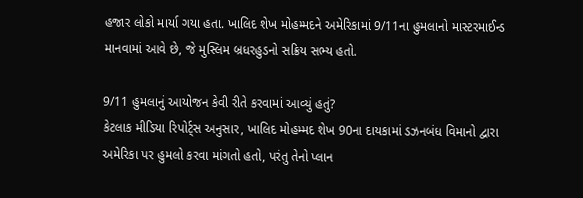હજાર લોકો માર્યા ગયા હતા. ખાલિદ શેખ મોહમ્મદને અમેરિકામાં 9/11ના હુમલાનો માસ્ટરમાઈન્ડ માનવામાં આવે છે, જે મુસ્લિમ બ્રધરહુડનો સક્રિય સભ્ય હતો.

9/11 હુમલાનું આયોજન કેવી રીતે કરવામાં આવ્યું હતું?
કેટલાક મીડિયા રિપોર્ટ્સ અનુસાર, ખાલિદ મોહમ્મદ શેખ 90ના દાયકામાં ડઝનબંધ વિમાનો દ્વારા અમેરિકા પર હુમલો કરવા માંગતો હતો, પરંતુ તેનો પ્લાન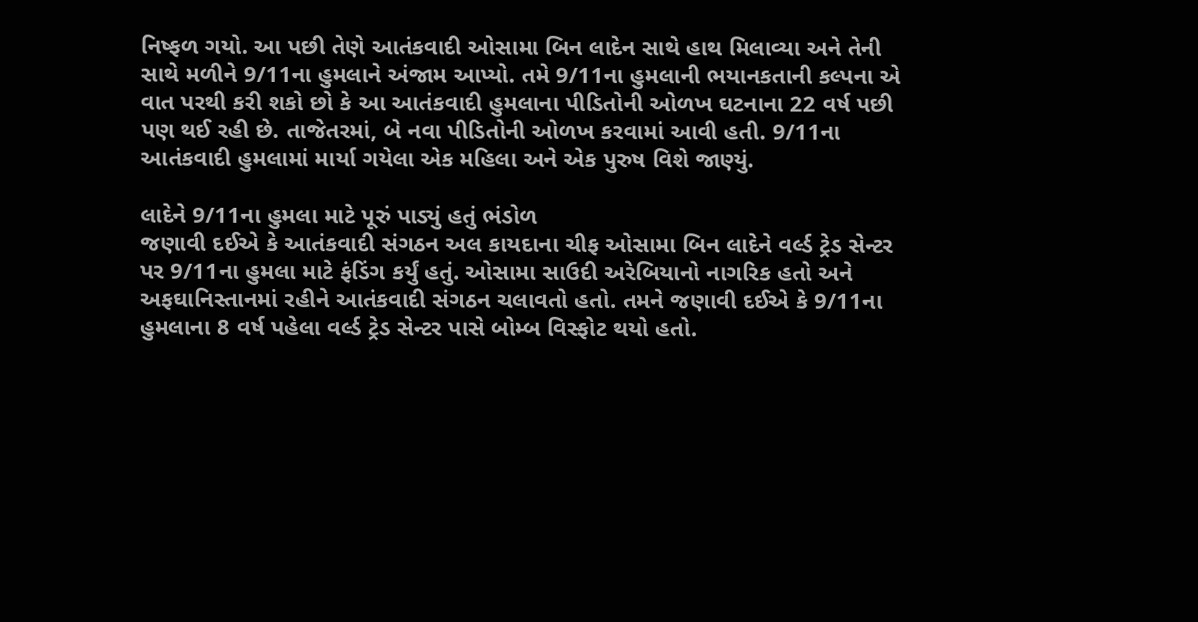નિષ્ફળ ગયો. આ પછી તેણે આતંકવાદી ઓસામા બિન લાદેન સાથે હાથ મિલાવ્યા અને તેની સાથે મળીને 9/11ના હુમલાને અંજામ આપ્યો. તમે 9/11ના હુમલાની ભયાનકતાની કલ્પના એ વાત પરથી કરી શકો છો કે આ આતંકવાદી હુમલાના પીડિતોની ઓળખ ઘટનાના 22 વર્ષ પછી પણ થઈ રહી છે. તાજેતરમાં, બે નવા પીડિતોની ઓળખ કરવામાં આવી હતી. 9/11ના આતંકવાદી હુમલામાં માર્યા ગયેલા એક મહિલા અને એક પુરુષ વિશે જાણ્યું.

લાદેને 9/11ના હુમલા માટે પૂરું પાડ્યું હતું ભંડોળ
જણાવી દઈએ કે આતંકવાદી સંગઠન અલ કાયદાના ચીફ ઓસામા બિન લાદેને વર્લ્ડ ટ્રેડ સેન્ટર પર 9/11ના હુમલા માટે ફંડિંગ કર્યું હતું. ઓસામા સાઉદી અરેબિયાનો નાગરિક હતો અને અફઘાનિસ્તાનમાં રહીને આતંકવાદી સંગઠન ચલાવતો હતો. તમને જણાવી દઈએ કે 9/11ના હુમલાના 8 વર્ષ પહેલા વર્લ્ડ ટ્રેડ સેન્ટર પાસે બોમ્બ વિસ્ફોટ થયો હતો.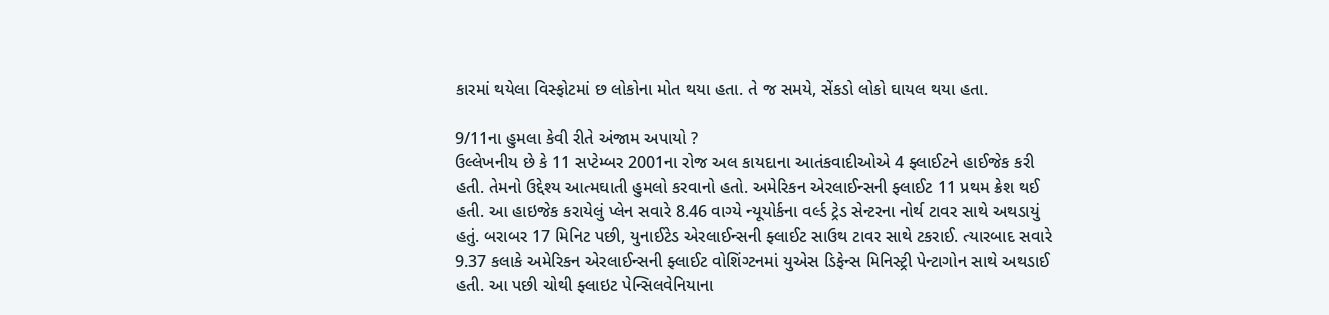કારમાં થયેલા વિસ્ફોટમાં છ લોકોના મોત થયા હતા. તે જ સમયે, સેંકડો લોકો ઘાયલ થયા હતા.

9/11ના હુમલા કેવી રીતે અંજામ અપાયો ?
ઉલ્લેખનીય છે કે 11 સપ્ટેમ્બર 2001ના રોજ અલ કાયદાના આતંકવાદીઓએ 4 ફ્લાઈટને હાઈજેક કરી હતી. તેમનો ઉદ્દેશ્ય આત્મઘાતી હુમલો કરવાનો હતો. અમેરિકન એરલાઈન્સની ફ્લાઈટ 11 પ્રથમ ક્રેશ થઈ હતી. આ હાઇજેક કરાયેલું પ્લેન સવારે 8.46 વાગ્યે ન્યૂયોર્કના વર્લ્ડ ટ્રેડ સેન્ટરના નોર્થ ટાવર સાથે અથડાયું હતું. બરાબર 17 મિનિટ પછી, યુનાઈટેડ એરલાઈન્સની ફ્લાઈટ સાઉથ ટાવર સાથે ટકરાઈ. ત્યારબાદ સવારે 9.37 કલાકે અમેરિકન એરલાઈન્સની ફ્લાઈટ વોશિંગ્ટનમાં યુએસ ડિફેન્સ મિનિસ્ટ્રી પેન્ટાગોન સાથે અથડાઈ હતી. આ પછી ચોથી ફ્લાઇટ પેન્સિલવેનિયાના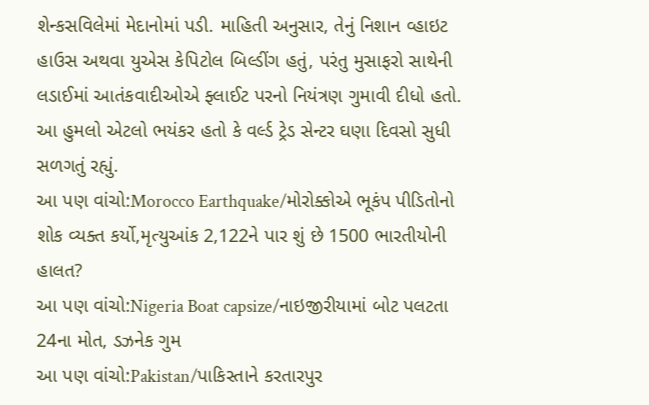શેન્કસવિલેમાં મેદાનોમાં પડી. માહિતી અનુસાર, તેનું નિશાન વ્હાઇટ હાઉસ અથવા યુએસ કેપિટોલ બિલ્ડીંગ હતું, પરંતુ મુસાફરો સાથેની લડાઈમાં આતંકવાદીઓએ ફ્લાઈટ પરનો નિયંત્રણ ગુમાવી દીધો હતો. આ હુમલો એટલો ભયંકર હતો કે વર્લ્ડ ટ્રેડ સેન્ટર ઘણા દિવસો સુધી સળગતું રહ્યું.
આ પણ વાંચો:Morocco Earthquake/મોરોક્કોએ ભૂકંપ પીડિતોનો શોક વ્યક્ત કર્યો,મૃત્યુઆંક 2,122ને પાર શું છે 1500 ભારતીયોની હાલત?
આ પણ વાંચો:Nigeria Boat capsize/નાઇજીરીયામાં બોટ પલટતા 24ના મોત, ડઝનેક ગુમ
આ પણ વાંચો:Pakistan/પાકિસ્તાને કરતારપુર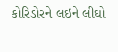કોરિડોરને લઇને લીઘો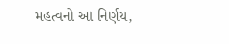મહત્વનો આ નિર્ણય,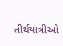તીર્થયાત્રીઓ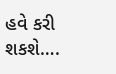હવે કરી શકશે….